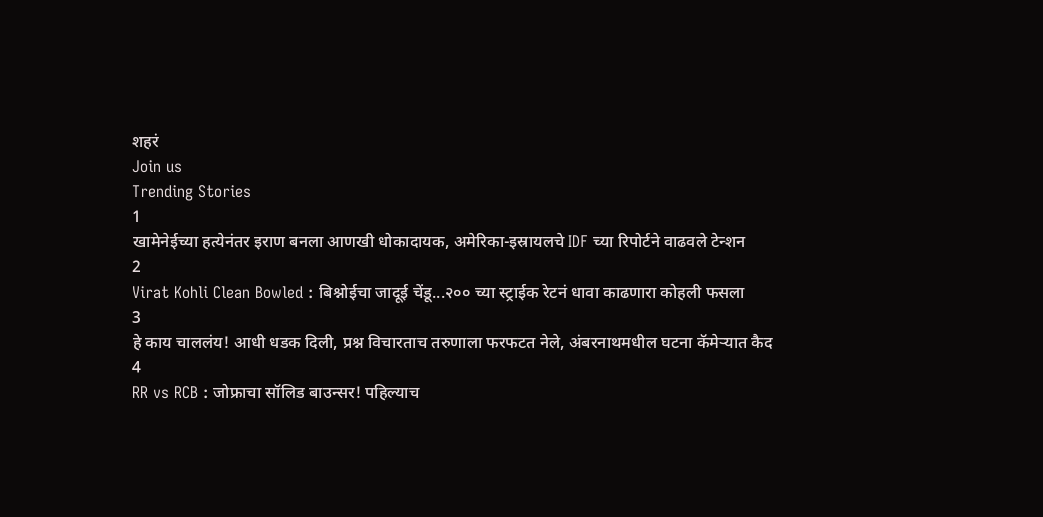शहरं
Join us
Trending Stories
1
खामेनेईच्या हत्येनंतर इराण बनला आणखी धोकादायक, अमेरिका-इस्रायलचे IDF च्या रिपोर्टने वाढवले टेन्शन
2
Virat Kohli Clean Bowled : बिश्नोईचा जादूई चेंडू...२०० च्या स्ट्राईक रेटनं धावा काढणारा कोहली फसला
3
हे काय चाललंय! आधी धडक दिली, प्रश्न विचारताच तरुणाला फरफटत नेले, अंबरनाथमधील घटना कॅमेऱ्यात कैद
4
RR vs RCB : जोफ्राचा सॉलिड बाउन्सर! पहिल्याच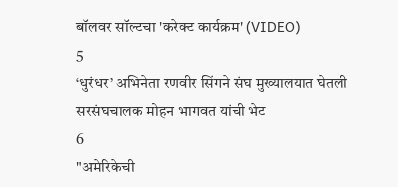बॉलवर सॉल्टचा 'करेक्ट कार्यक्रम' (VIDEO)
5
‘धुरंधर’ अभिनेता रणवीर सिंगने संघ मुख्यालयात घेतली सरसंघचालक मोहन भागवत यांची भेट
6
"अमेरिकेची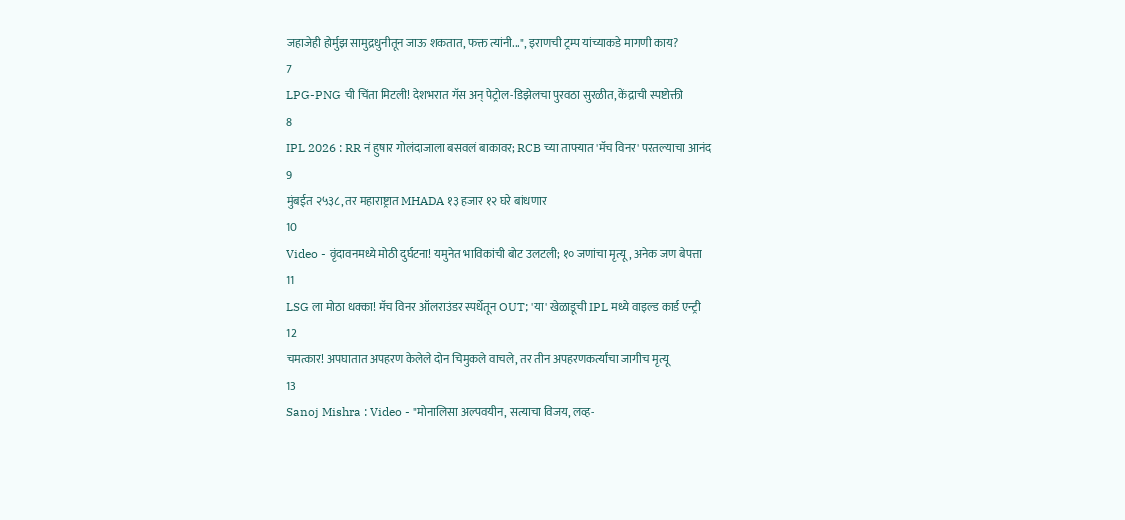जहाजेही होर्मुझ सामुद्रधुनीतून जाऊ शकतात, फक्त त्यांनी...", इराणची ट्रम्प यांच्याकडे मागणी काय?
7
LPG-PNG ची चिंता मिटली! देशभरात गॅस अन् पेट्रोल-डिझेलचा पुरवठा सुरळीत, केंद्राची स्पष्टोक्ती
8
IPL 2026 : RR नं हुषार गोलंदाजाला बसवलं बाकावर; RCB च्या ताफ्यात 'मॅच विनर' परतल्याचा आनंद
9
मुंबईत २५३८, तर महाराष्ट्रात MHADA १३ हजार १२ घरे बांधणार
10
Video - वृंदावनमध्ये मोठी दुर्घटना! यमुनेत भाविकांची बोट उलटली; १० जणांचा मृत्यू, अनेक जण बेपत्ता
11
LSG ला मोठा धक्का! मॅच विनर ऑलराउंडर स्पर्धेतून OUT; 'या' खेळाडूची IPL मध्ये वाइल्ड कार्ड एन्ट्री
12
चमत्कार! अपघातात अपहरण केलेले दोन चिमुकले वाचले, तर तीन अपहरणकर्त्यांचा जागीच मृत्यू
13
Sanoj Mishra : Video - "मोनालिसा अल्पवयीन, सत्याचा विजय, लव्ह-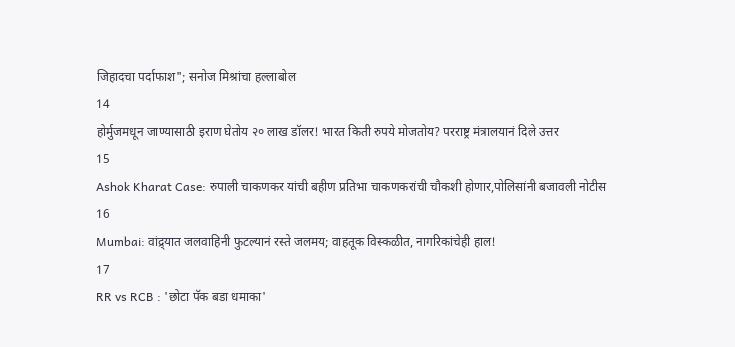जिहादचा पर्दाफाश"; सनोज मिश्रांचा हल्लाबोल
14
होर्मुजमधून जाण्यासाठी इराण घेतोय २० लाख डॉलर! भारत किती रुपये मोजतोय? परराष्ट्र मंत्रालयानं दिले उत्तर
15
Ashok Kharat Case: रुपाली चाकणकर यांची बहीण प्रतिभा चाकणकरांची चौकशी होणार,पोलिसांनी बजावली नोटीस
16
Mumbai: वांद्र्यात जलवाहिनी फुटल्यानं रस्ते जलमय; वाहतूक विस्कळीत, नागरिकांचेही हाल!
17
RR vs RCB : 'छोटा पॅक बडा धमाका'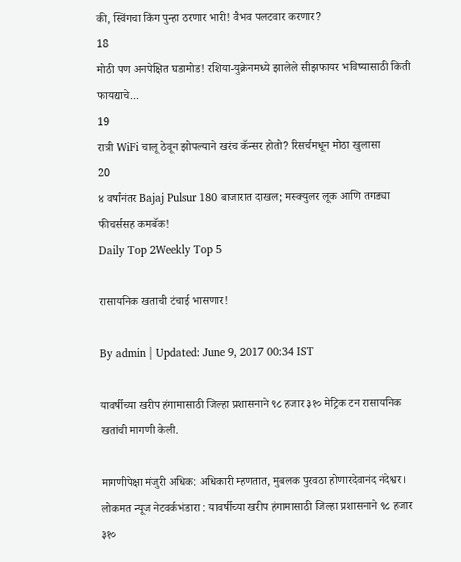की, स्विंगचा किंग पुन्हा ठरणार भारी! वैभव पलटवार करणार?
18
मोठी पण अनपेक्षित घडामोड! रशिया-युक्रेनमध्ये झालेले सीझफायर भविष्यासाठी किती फायद्याचे...
19
रात्री WiFi चालू ठेवून झोपल्याने खरंच कॅन्सर होतो? रिसर्चमधून मोठा खुलासा
20
४ वर्षांनंतर Bajaj Pulsur 180 बाजारात दाखल; मस्क्युलर लूक आणि तगड्या फीचर्ससह कमबॅक!
Daily Top 2Weekly Top 5

रासायनिक खताची टंचाई भासणार!

By admin | Updated: June 9, 2017 00:34 IST

यावर्षीच्या खरीप हंगामासाठी जिल्हा प्रशासनाने ९८ हजार ३१० मेट्रिक टन रासायनिक खतांची मागणी केली.

मागणीपेक्षा मंजुरी अधिक: अधिकारी म्हणतात, मुबलक पुरवठा होणारदेवानंद नंदेश्वर। लोकमत न्यूज नेटवर्कभंडारा : यावर्षीच्या खरीप हंगामासाठी जिल्हा प्रशासनाने ९८ हजार ३१०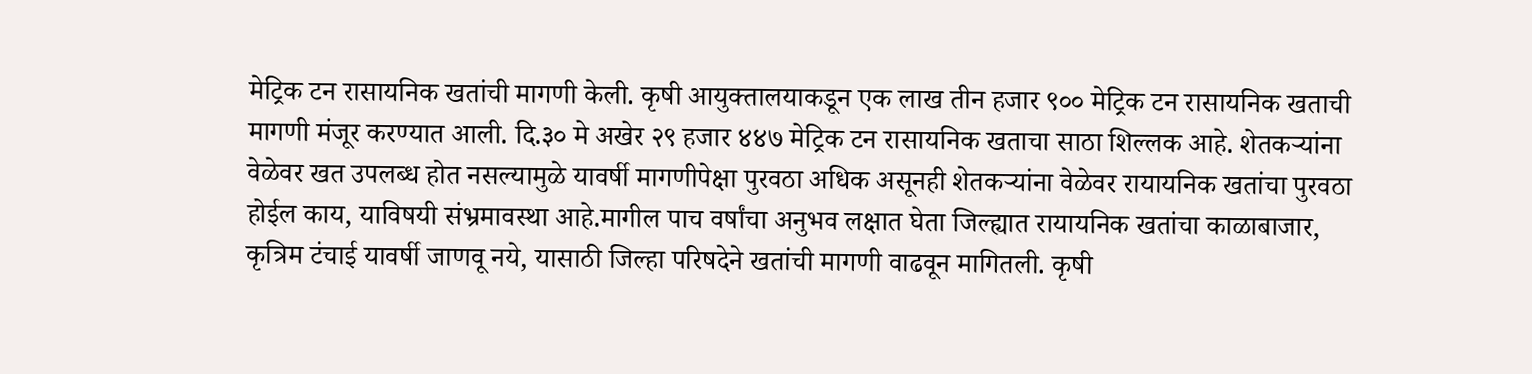मेट्रिक टन रासायनिक खतांची मागणी केली. कृषी आयुक्तालयाकडून एक लाख तीन हजार ९०० मेट्रिक टन रासायनिक खताची मागणी मंजूर करण्यात आली. दि.३० मे अखेर २९ हजार ४४७ मेट्रिक टन रासायनिक खताचा साठा शिल्लक आहे. शेतकऱ्यांना वेळेवर खत उपलब्ध होत नसल्यामुळे यावर्षी मागणीपेक्षा पुरवठा अधिक असूनही शेतकऱ्यांना वेळेवर रायायनिक खतांचा पुरवठा होईल काय, याविषयी संभ्रमावस्था आहे.मागील पाच वर्षांचा अनुभव लक्षात घेता जिल्ह्यात रायायनिक खतांचा काळाबाजार, कृत्रिम टंचाई यावर्षी जाणवू नये, यासाठी जिल्हा परिषदेने खतांची मागणी वाढवून मागितली. कृषी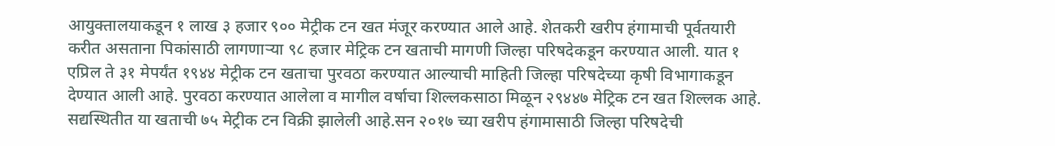आयुक्तालयाकडून १ लाख ३ हजार ९०० मेट्रीक टन खत मंजूर करण्यात आले आहे. शेतकरी खरीप हंगामाची पूर्वतयारी करीत असताना पिकांसाठी लागणाऱ्या ९८ हजार मेट्रिक टन खताची मागणी जिल्हा परिषदेकडून करण्यात आली. यात १ एप्रिल ते ३१ मेपर्यंत १९४४ मेट्रीक टन खताचा पुरवठा करण्यात आल्याची माहिती जिल्हा परिषदेच्या कृषी विभागाकडून देण्यात आली आहे. पुरवठा करण्यात आलेला व मागील वर्षाचा शिल्लकसाठा मिळून २९४४७ मेट्रिक टन खत शिल्लक आहे. सद्यस्थितीत या खताची ७५ मेट्रीक टन विक्री झालेली आहे.सन २०१७ च्या खरीप हंगामासाठी जिल्हा परिषदेची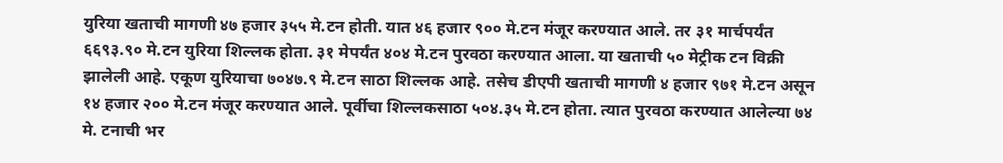युरिया खताची मागणी ४७ हजार ३५५ मे.टन होती. यात ४६ हजार ९०० मे.टन मंजूर करण्यात आले. तर ३१ मार्चपर्यंत ६६९३.९० मे.टन युरिया शिल्लक होता. ३१ मेपर्यंत ४०४ मे.टन पुरवठा करण्यात आला. या खताची ५० मेट्रीक टन विक्री झालेली आहे. एकूण युरियाचा ७०४७.९ मे.टन साठा शिल्लक आहे. तसेच डीएपी खताची मागणी ४ हजार ९७१ मे.टन असून १४ हजार २०० मे.टन मंजूर करण्यात आले. पूर्वीचा शिल्लकसाठा ५०४.३५ मे.टन होता. त्यात पुरवठा करण्यात आलेल्या ७४ मे. टनाची भर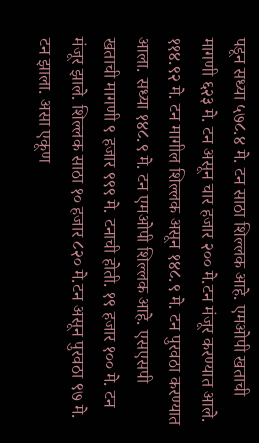पडून सध्या ५७८.४ मे. टन साठा शिल्लक आहे. एमओपी खताची मागणी ६२३ मे. टन असून चार हजार २०० मे.टन मंजूर करण्यात आले. ११४.९२ मे. टन मागील शिल्लक असून १४८.९ मे. टन पुरवठा करण्यात आला. सध्या १४८.९ मे. टन एमओपी शिल्लक आहे. एसएसपी खताची मागणी ९ हजार ९९९ मे. टनाची होती. १९ हजार १०० मे. टन मंजूर झाले. शिल्लक साठा १० हजार ८२० मे.टन असून पुरवठा ९७ मे. टन झाला. असा एकूण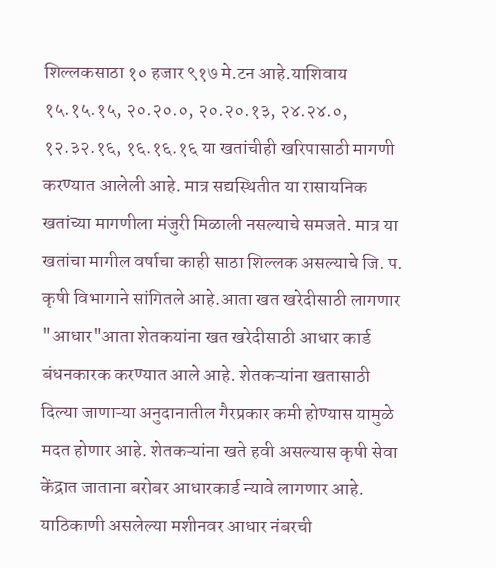शिल्लकसाठा १० हजार ९१७ मे.टन आहे.याशिवाय १५.१५.१५, २०.२०.०, २०.२०.१३, २४.२४.०, १२.३२.१६, १६.१६.१६ या खतांचीही खरिपासाठी मागणी करण्यात आलेली आहे. मात्र सद्यस्थितीत या रासायनिक खतांच्या मागणीला मंजुरी मिळाली नसल्याचे समजते. मात्र या खतांचा मागील वर्षाचा काही साठा शिल्लक असल्याचे जि. प. कृषी विभागाने सांगितले आहे.आता खत खरेदीसाठी लागणार "आधार"आता शेतकयांना खत खरेदीसाठी आधार कार्ड बंधनकारक करण्यात आले आहे. शेतकऱ्यांना खतासाठी दिल्या जाणाऱ्या अनुदानातील गैरप्रकार कमी होण्यास यामुळे मदत होणार आहे. शेतकऱ्यांना खते हवी असल्यास कृषी सेवा केंद्रात जाताना बरोबर आधारकार्ड न्यावे लागणार आहे. याठिकाणी असलेल्या मशीनवर आधार नंबरची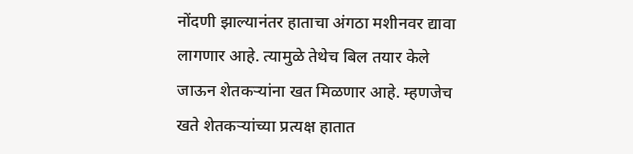नोंदणी झाल्यानंतर हाताचा अंगठा मशीनवर द्यावा लागणार आहे. त्यामुळे तेथेच बिल तयार केले जाऊन शेतकऱ्यांना खत मिळणार आहे. म्हणजेच खते शेतकऱ्यांच्या प्रत्यक्ष हातात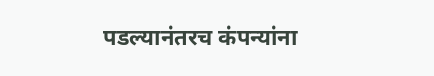पडल्यानंतरच कंपन्यांना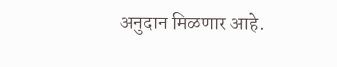अनुदान मिळणार आहे.